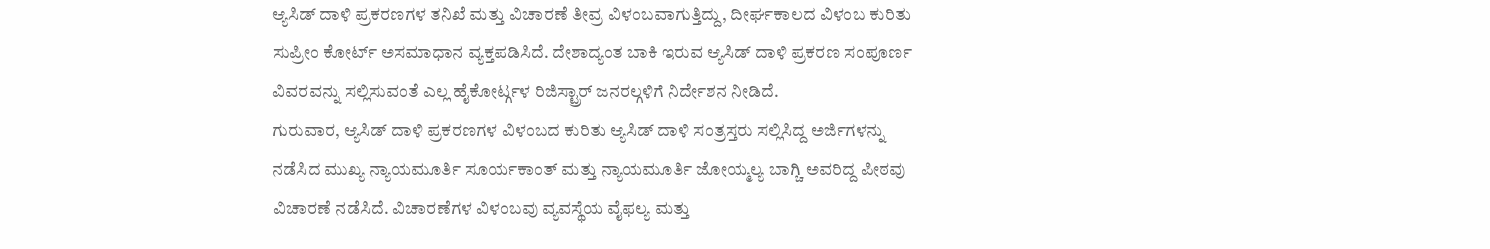ಆ್ಯಸಿಡ್ ದಾಳಿ ಪ್ರಕರಣಗಳ ತನಿಖೆ ಮತ್ತು ವಿಚಾರಣೆ ತೀವ್ರ ವಿಳಂಬವಾಗುತ್ತಿದ್ದು, ದೀರ್ಘಕಾಲದ ವಿಳಂಬ ಕುರಿತು ಸುಪ್ರೀಂ ಕೋರ್ಟ್ ಅಸಮಾಧಾನ ವ್ಯಕ್ತಪಡಿಸಿದೆ. ದೇಶಾದ್ಯಂತ ಬಾಕಿ ಇರುವ ಆ್ಯಸಿಡ್ ದಾಳಿ ಪ್ರಕರಣ ಸಂಪೂರ್ಣ ವಿವರವನ್ನು ಸಲ್ಲಿಸುವಂತೆ ಎಲ್ಲ ಹೈಕೋರ್ಟ್ಗಳ ರಿಜಿಸ್ಟ್ರಾರ್ ಜನರಲ್ಗಳಿಗೆ ನಿರ್ದೇಶನ ನೀಡಿದೆ.
ಗುರುವಾರ, ಆ್ಯಸಿಡ್ ದಾಳಿ ಪ್ರಕರಣಗಳ ವಿಳಂಬದ ಕುರಿತು ಆ್ಯಸಿಡ್ ದಾಳಿ ಸಂತ್ರಸ್ತರು ಸಲ್ಲಿಸಿದ್ದ ಅರ್ಜಿಗಳನ್ನು ನಡೆಸಿದ ಮುಖ್ಯ ನ್ಯಾಯಮೂರ್ತಿ ಸೂರ್ಯಕಾಂತ್ ಮತ್ತು ನ್ಯಾಯಮೂರ್ತಿ ಜೋಯ್ಮಲ್ಯ ಬಾಗ್ಚಿ ಅವರಿದ್ದ ಪೀಠವು ವಿಚಾರಣೆ ನಡೆಸಿದೆ. ವಿಚಾರಣೆಗಳ ವಿಳಂಬವು ವ್ಯವಸ್ಥೆಯ ವೈಫಲ್ಯ ಮತ್ತು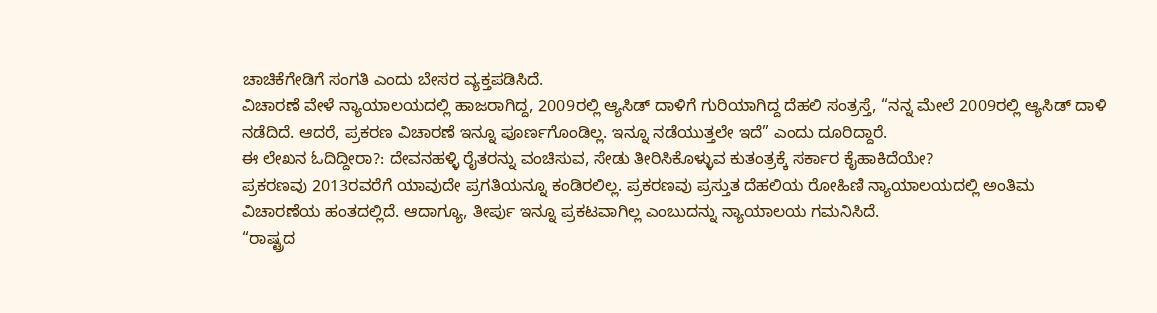ಚಾಚಿಕೆಗೇಡಿಗೆ ಸಂಗತಿ ಎಂದು ಬೇಸರ ವ್ಯಕ್ತಪಡಿಸಿದೆ.
ವಿಚಾರಣೆ ವೇಳೆ ನ್ಯಾಯಾಲಯದಲ್ಲಿ ಹಾಜರಾಗಿದ್ದ, 2009ರಲ್ಲಿ ಆ್ಯಸಿಡ್ ದಾಳಿಗೆ ಗುರಿಯಾಗಿದ್ದ ದೆಹಲಿ ಸಂತ್ರಸ್ತೆ, “ನನ್ನ ಮೇಲೆ 2009ರಲ್ಲಿ ಆ್ಯಸಿಡ್ ದಾಳಿ ನಡೆದಿದೆ. ಆದರೆ, ಪ್ರಕರಣ ವಿಚಾರಣೆ ಇನ್ನೂ ಪೂರ್ಣಗೊಂಡಿಲ್ಲ. ಇನ್ನೂ ನಡೆಯುತ್ತಲೇ ಇದೆ” ಎಂದು ದೂರಿದ್ದಾರೆ.
ಈ ಲೇಖನ ಓದಿದ್ದೀರಾ?: ದೇವನಹಳ್ಳಿ ರೈತರನ್ನು ವಂಚಿಸುವ, ಸೇಡು ತೀರಿಸಿಕೊಳ್ಳುವ ಕುತಂತ್ರಕ್ಕೆ ಸರ್ಕಾರ ಕೈಹಾಕಿದೆಯೇ?
ಪ್ರಕರಣವು 2013ರವರೆಗೆ ಯಾವುದೇ ಪ್ರಗತಿಯನ್ನೂ ಕಂಡಿರಲಿಲ್ಲ. ಪ್ರಕರಣವು ಪ್ರಸ್ತುತ ದೆಹಲಿಯ ರೋಹಿಣಿ ನ್ಯಾಯಾಲಯದಲ್ಲಿ ಅಂತಿಮ ವಿಚಾರಣೆಯ ಹಂತದಲ್ಲಿದೆ. ಆದಾಗ್ಯೂ, ತೀರ್ಪು ಇನ್ನೂ ಪ್ರಕಟವಾಗಿಲ್ಲ ಎಂಬುದನ್ನು ನ್ಯಾಯಾಲಯ ಗಮನಿಸಿದೆ.
“ರಾಷ್ಟ್ರದ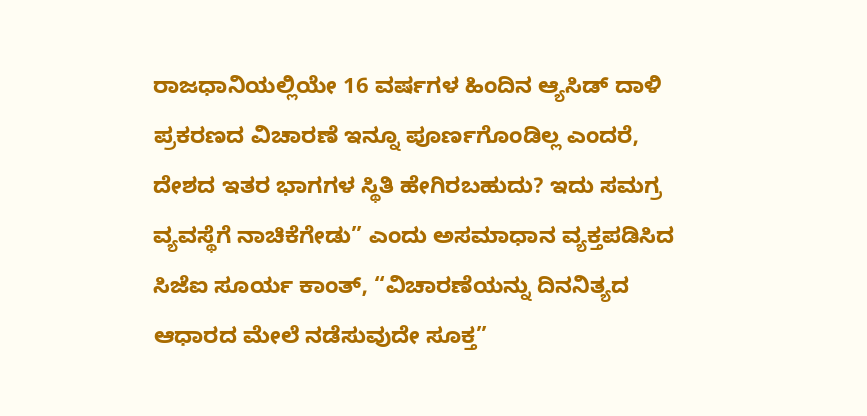ರಾಜಧಾನಿಯಲ್ಲಿಯೇ 16 ವರ್ಷಗಳ ಹಿಂದಿನ ಆ್ಯಸಿಡ್ ದಾಳಿ ಪ್ರಕರಣದ ವಿಚಾರಣೆ ಇನ್ನೂ ಪೂರ್ಣಗೊಂಡಿಲ್ಲ ಎಂದರೆ, ದೇಶದ ಇತರ ಭಾಗಗಳ ಸ್ಥಿತಿ ಹೇಗಿರಬಹುದು? ಇದು ಸಮಗ್ರ ವ್ಯವಸ್ಥೆಗೆ ನಾಚಿಕೆಗೇಡು” ಎಂದು ಅಸಮಾಧಾನ ವ್ಯಕ್ತಪಡಿಸಿದ ಸಿಜೆಐ ಸೂರ್ಯ ಕಾಂತ್, “ವಿಚಾರಣೆಯನ್ನು ದಿನನಿತ್ಯದ ಆಧಾರದ ಮೇಲೆ ನಡೆಸುವುದೇ ಸೂಕ್ತ”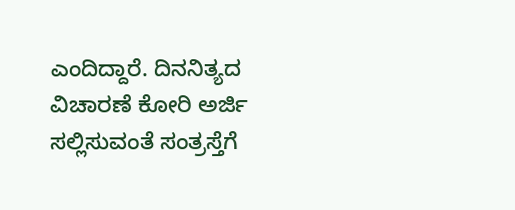ಎಂದಿದ್ದಾರೆ. ದಿನನಿತ್ಯದ ವಿಚಾರಣೆ ಕೋರಿ ಅರ್ಜಿ ಸಲ್ಲಿಸುವಂತೆ ಸಂತ್ರಸ್ತೆಗೆ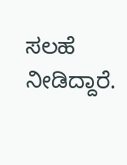ಸಲಹೆ ನೀಡಿದ್ದಾರೆ.